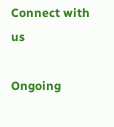Connect with us

Ongoing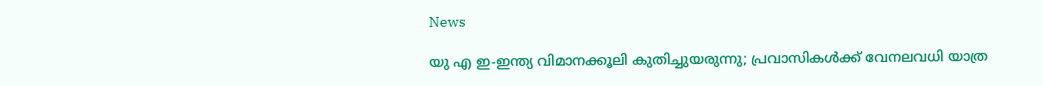News

യു എ ഇ-ഇന്ത്യ വിമാനക്കൂലി കുതിച്ചുയരുന്നു; പ്രവാസികള്‍ക്ക് വേനലവധി യാത്ര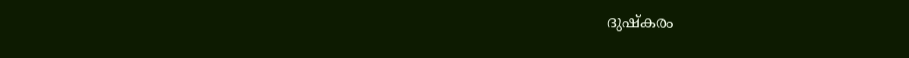ദുഷ്‌കരം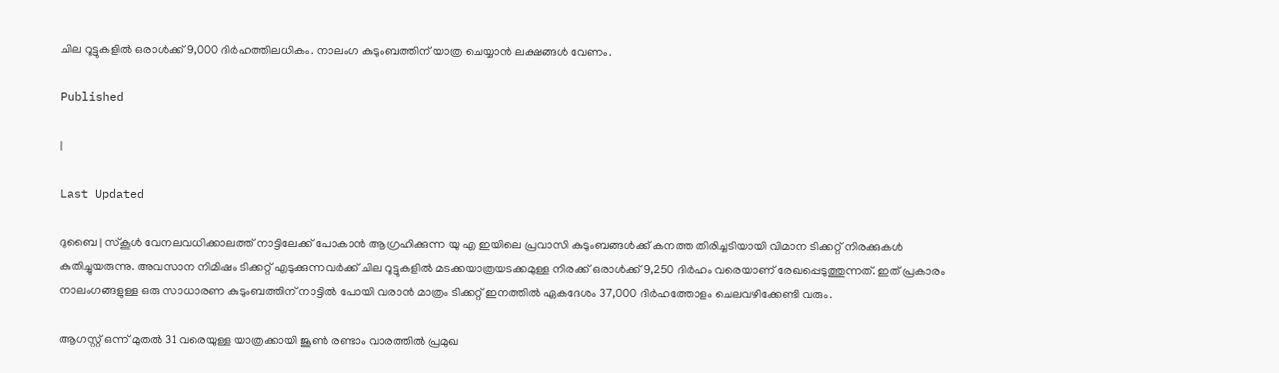ചില റൂട്ടുകളില്‍ ഒരാള്‍ക്ക് 9,000 ദിര്‍ഹത്തിലധികം. നാലംഗ കുടുംബത്തിന് യാത്ര ചെയ്യാന്‍ ലക്ഷങ്ങള്‍ വേണം.

Published

|

Last Updated

ദുബൈ | സ്‌കൂള്‍ വേനലവധിക്കാലത്ത് നാട്ടിലേക്ക് പോകാന്‍ ആഗ്രഹിക്കുന്ന യു എ ഇയിലെ പ്രവാസി കുടുംബങ്ങള്‍ക്ക് കനത്ത തിരിച്ചടിയായി വിമാന ടിക്കറ്റ് നിരക്കുകള്‍ കുതിച്ചുയരുന്നു. അവസാന നിമിഷം ടിക്കറ്റ് എടുക്കുന്നവര്‍ക്ക് ചില റൂട്ടുകളില്‍ മടക്കയാത്രയടക്കമുള്ള നിരക്ക് ഒരാള്‍ക്ക് 9,250 ദിര്‍ഹം വരെയാണ് രേഖപ്പെടുത്തുന്നത്. ഇത് പ്രകാരം നാലംഗങ്ങളുള്ള ഒരു സാധാരണ കുടുംബത്തിന് നാട്ടില്‍ പോയി വരാന്‍ മാത്രം ടിക്കറ്റ് ഇനത്തില്‍ ഏകദേശം 37,000 ദിര്‍ഹത്തോളം ചെലവഴിക്കേണ്ടി വരും.

ആഗസ്റ്റ് ഒന്ന് മുതല്‍ 31 വരെയുള്ള യാത്രക്കായി ജൂണ്‍ രണ്ടാം വാരത്തില്‍ പ്രമുഖ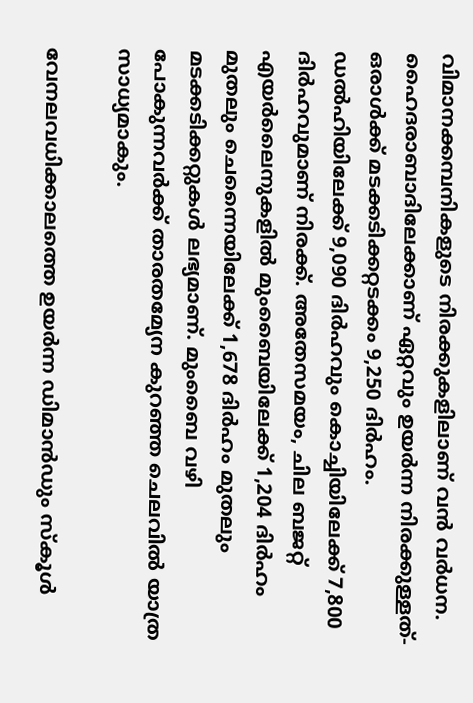വിമാനക്കമ്പനികളുടെ നിരക്കുകളിലാണ് വന്‍ വര്‍ധന. ഹൈദരാബാദിലേക്കാണ് ഏറ്റവും ഉയര്‍ന്ന നിരക്കുള്ളത്- ഒരാള്‍ക്ക് മടക്കടിക്കറ്റടക്കം 9,250 ദിര്‍ഹം. ഡല്‍ഹിയിലേക്ക് 9,090 ദിര്‍ഹവും കൊച്ചിയിലേക്ക് 7,800 ദിര്‍ഹവുമാണ് നിരക്ക്. അതേസമയം, ചില ബജറ്റ് എയര്‍ലൈനുകളില്‍ മുംബൈയിലേക്ക് 1,204 ദിര്‍ഹം മുതലും ചെന്നൈയിലേക്ക് 1,678 ദിര്‍ഹം മുതലും മടക്കടിക്കറ്റുകള്‍ ലഭ്യമാണ്. മുംബൈ വഴി പോകുന്നവര്‍ക്ക് താരതമ്യേന കുറഞ്ഞ ചെലവില്‍ യാത്ര സാധ്യമാകും.

വേനലവധിക്കാലത്തെ ഉയര്‍ന്ന ഡിമാന്‍ഡും സ്‌കൂള്‍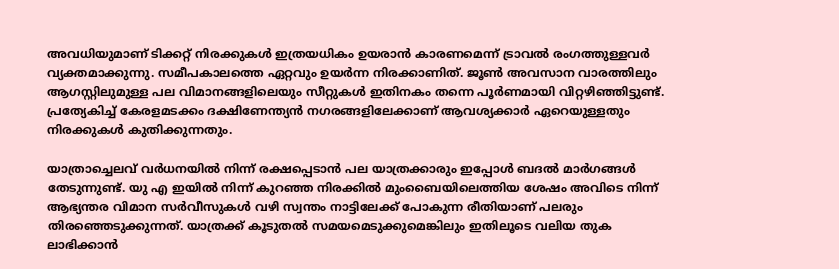അവധിയുമാണ് ടിക്കറ്റ് നിരക്കുകള്‍ ഇത്രയധികം ഉയരാന്‍ കാരണമെന്ന് ട്രാവല്‍ രംഗത്തുള്ളവര്‍ വ്യക്തമാക്കുന്നു. സമീപകാലത്തെ ഏറ്റവും ഉയര്‍ന്ന നിരക്കാണിത്. ജൂണ്‍ അവസാന വാരത്തിലും ആഗസ്റ്റിലുമുള്ള പല വിമാനങ്ങളിലെയും സീറ്റുകള്‍ ഇതിനകം തന്നെ പൂര്‍ണമായി വിറ്റഴിഞ്ഞിട്ടുണ്ട്. പ്രത്യേകിച്ച് കേരളമടക്കം ദക്ഷിണേന്ത്യന്‍ നഗരങ്ങളിലേക്കാണ് ആവശ്യക്കാര്‍ ഏറെയുള്ളതും നിരക്കുകള്‍ കുതിക്കുന്നതും.

യാത്രാച്ചെലവ് വര്‍ധനയില്‍ നിന്ന് രക്ഷപ്പെടാന്‍ പല യാത്രക്കാരും ഇപ്പോള്‍ ബദല്‍ മാര്‍ഗങ്ങള്‍ തേടുന്നുണ്ട്. യു എ ഇയില്‍ നിന്ന് കുറഞ്ഞ നിരക്കില്‍ മുംബൈയിലെത്തിയ ശേഷം അവിടെ നിന്ന് ആഭ്യന്തര വിമാന സര്‍വീസുകള്‍ വഴി സ്വന്തം നാട്ടിലേക്ക് പോകുന്ന രീതിയാണ് പലരും തിരഞ്ഞെടുക്കുന്നത്. യാത്രക്ക് കൂടുതല്‍ സമയമെടുക്കുമെങ്കിലും ഇതിലൂടെ വലിയ തുക ലാഭിക്കാന്‍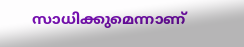സാധിക്കുമെന്നാണ്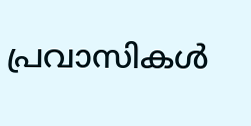പ്രവാസികള്‍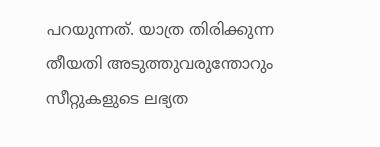പറയുന്നത്. യാത്ര തിരിക്കുന്ന തീയതി അടുത്തുവരുന്തോറും സീറ്റുകളുടെ ലഭ്യത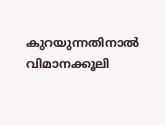കുറയുന്നതിനാല്‍ വിമാനക്കൂലി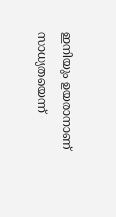ഇനിയും ഉയരാനാണ് സാധ്യതയെന്ന്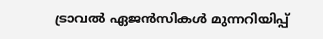ട്രാവല്‍ ഏജന്‍സികള്‍ മുന്നറിയിപ്പ്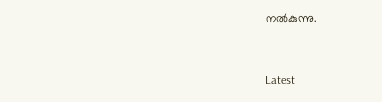നല്‍കുന്നു.



Latest